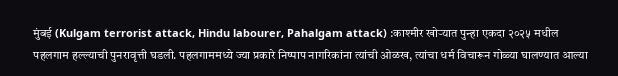मुंबई (Kulgam terrorist attack, Hindu labourer, Pahalgam attack) :काश्मीर खोऱ्यात पुन्हा एकदा २०२५ मधील पहलगाम हल्ल्याची पुनरावृत्ती घडली. पहलगाममध्ये ज्या प्रकारे निष्पाप नागरिकांना त्यांची ओळख, त्यांचा धर्म विचारून गोळ्या घालण्यात आल्या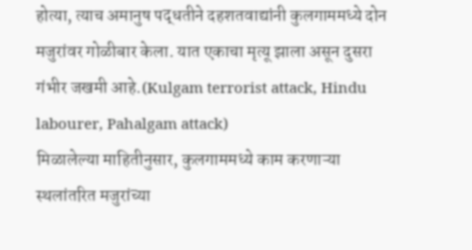होत्या, त्याच अमानुष पद्धतीने दहशतवाद्यांनी कुलगाममध्ये दोन मजुरांवर गोळीबार केला. यात एकाचा मृत्यू झाला असून दुसरा गंभीर जखमी आहे.(Kulgam terrorist attack, Hindu labourer, Pahalgam attack)
मिळालेल्या माहितीनुसार, कुलगाममध्ये काम करणाऱ्या स्थलांतरित मजुरांच्या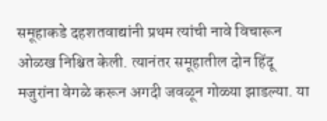समूहाकडे दहशतवाद्यांनी प्रथम त्यांची नावे विचारून ओळख निश्चित केली. त्यानंतर समूहातील दोन हिंदू मजुरांना वेगळे करून अगदी जवळून गोळ्या झाडल्या. या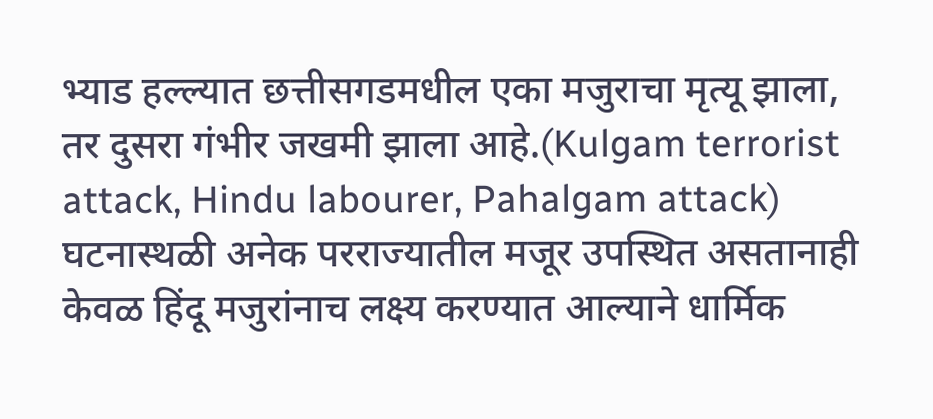भ्याड हल्ल्यात छत्तीसगडमधील एका मजुराचा मृत्यू झाला, तर दुसरा गंभीर जखमी झाला आहे.(Kulgam terrorist attack, Hindu labourer, Pahalgam attack)
घटनास्थळी अनेक परराज्यातील मजूर उपस्थित असतानाही केवळ हिंदू मजुरांनाच लक्ष्य करण्यात आल्याने धार्मिक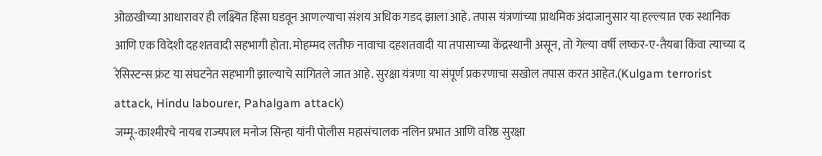ओळखीच्या आधारावर ही लक्ष्यित हिंसा घडवून आणल्याचा संशय अधिक गडद झाला आहे. तपास यंत्रणांच्या प्राथमिक अंदाजानुसार या हल्ल्यात एक स्थानिक आणि एक विदेशी दहशतवादी सहभागी होता. मोहम्मद लतीफ नावाचा दहशतवादी या तपासाच्या केंद्रस्थानी असून, तो गेल्या वर्षी लष्कर-ए-तैयबा किंवा त्याच्या द रेसिस्टन्स फ्रंट या संघटनेत सहभागी झाल्याचे सांगितले जात आहे. सुरक्षा यंत्रणा या संपूर्ण प्रकरणाचा सखोल तपास करत आहेत.(Kulgam terrorist attack, Hindu labourer, Pahalgam attack)
जम्मू-काश्मीरचे नायब राज्यपाल मनोज सिन्हा यांनी पोलीस महासंचालक नलिन प्रभात आणि वरिष्ठ सुरक्षा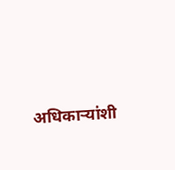अधिकाऱ्यांशी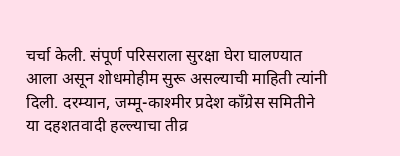चर्चा केली. संपूर्ण परिसराला सुरक्षा घेरा घालण्यात आला असून शोधमोहीम सुरू असल्याची माहिती त्यांनी दिली. दरम्यान, जम्मू-काश्मीर प्रदेश काँग्रेस समितीने या दहशतवादी हल्ल्याचा तीव्र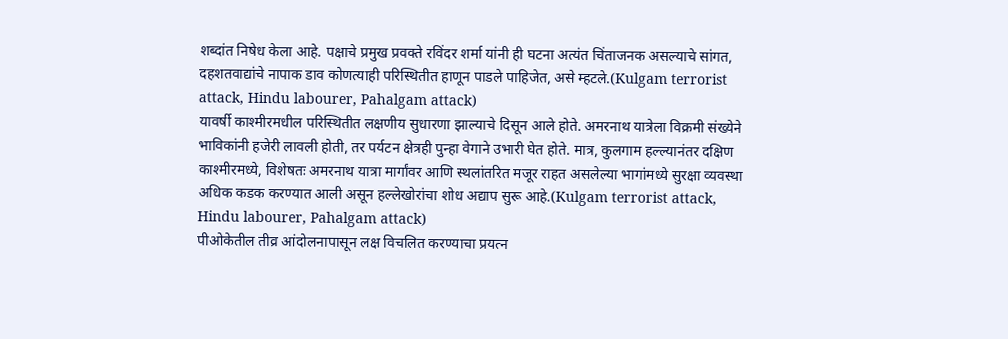शब्दांत निषेध केला आहे. पक्षाचे प्रमुख प्रवक्ते रविंदर शर्मा यांनी ही घटना अत्यंत चिंताजनक असल्याचे सांगत, दहशतवाद्यांचे नापाक डाव कोणत्याही परिस्थितीत हाणून पाडले पाहिजेत, असे म्हटले.(Kulgam terrorist attack, Hindu labourer, Pahalgam attack)
यावर्षी काश्मीरमधील परिस्थितीत लक्षणीय सुधारणा झाल्याचे दिसून आले होते. अमरनाथ यात्रेला विक्रमी संख्येने भाविकांनी हजेरी लावली होती, तर पर्यटन क्षेत्रही पुन्हा वेगाने उभारी घेत होते. मात्र, कुलगाम हल्ल्यानंतर दक्षिण काश्मीरमध्ये, विशेषतः अमरनाथ यात्रा मार्गांवर आणि स्थलांतरित मजूर राहत असलेल्या भागांमध्ये सुरक्षा व्यवस्था अधिक कडक करण्यात आली असून हल्लेखोरांचा शोध अद्याप सुरू आहे.(Kulgam terrorist attack, Hindu labourer, Pahalgam attack)
पीओकेतील तीव्र आंदोलनापासून लक्ष विचलित करण्याचा प्रयत्न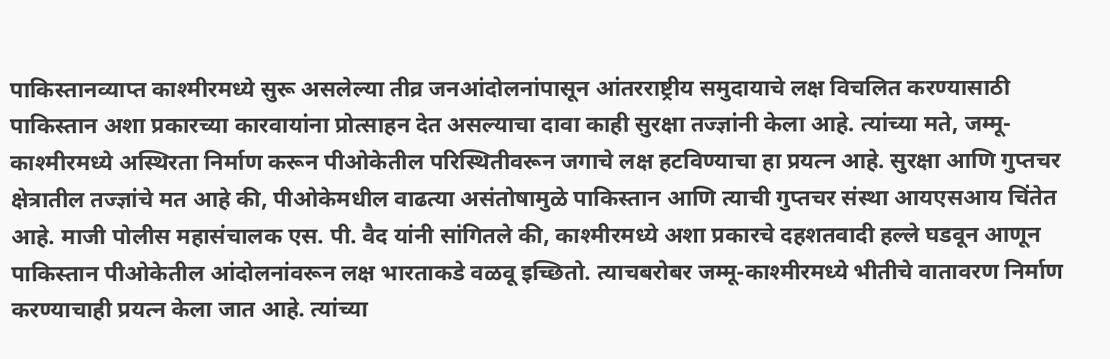पाकिस्तानव्याप्त काश्मीरमध्ये सुरू असलेल्या तीव्र जनआंदोलनांपासून आंतरराष्ट्रीय समुदायाचे लक्ष विचलित करण्यासाठी
पाकिस्तान अशा प्रकारच्या कारवायांना प्रोत्साहन देत असल्याचा दावा काही सुरक्षा तज्ज्ञांनी केला आहे. त्यांच्या मते, जम्मू-काश्मीरमध्ये अस्थिरता निर्माण करून पीओकेतील परिस्थितीवरून जगाचे लक्ष हटविण्याचा हा प्रयत्न आहे. सुरक्षा आणि गुप्तचर क्षेत्रातील तज्ज्ञांचे मत आहे की, पीओकेमधील वाढत्या असंतोषामुळे पाकिस्तान आणि त्याची गुप्तचर संस्था आयएसआय चिंतेत आहे. माजी पोलीस महासंचालक एस. पी. वैद यांनी सांगितले की, काश्मीरमध्ये अशा प्रकारचे दहशतवादी हल्ले घडवून आणून पाकिस्तान पीओकेतील आंदोलनांवरून लक्ष भारताकडे वळवू इच्छितो. त्याचबरोबर जम्मू-काश्मीरमध्ये भीतीचे वातावरण निर्माण करण्याचाही प्रयत्न केला जात आहे. त्यांच्या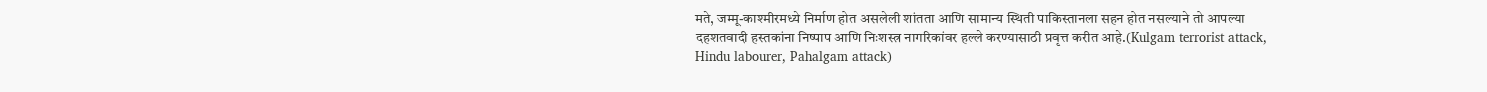मते, जम्मू-काश्मीरमध्ये निर्माण होत असलेली शांतता आणि सामान्य स्थिती पाकिस्तानला सहन होत नसल्याने तो आपल्या दहशतवादी हस्तकांना निष्पाप आणि निःशस्त्र नागरिकांवर हल्ले करण्यासाठी प्रवृत्त करीत आहे.(Kulgam terrorist attack, Hindu labourer, Pahalgam attack)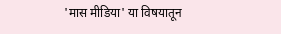'मास मीडिया' या विषयातून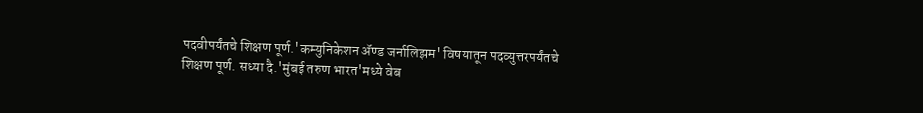पदवीपर्यंतचे शिक्षण पूर्ण.'कम्युनिकेशन ॲण्ड जर्नालिझम' विषयातून पदव्युत्तरपर्यंतचे शिक्षण पूर्ण. सध्या दै.'मुंबई तरुण भारत'मध्ये वेब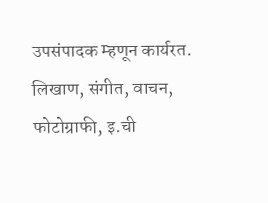उपसंपादक म्हणून कार्यरत. लिखाण, संगीत, वाचन, फोटोग्राफी, इ.ची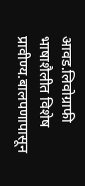आवड.लिवोग्राफी भाषाशैलीत विशेष प्रावीण्य.बालपणापासून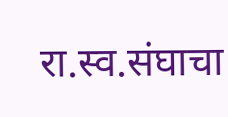रा.स्व.संघाचा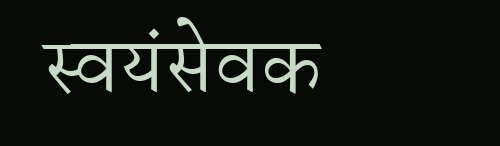स्वयंसेवक